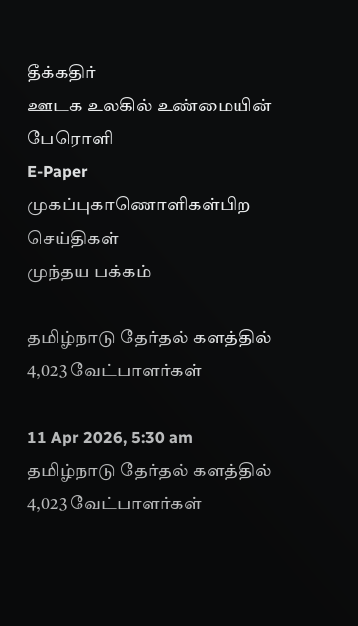தீக்கதிர்
ஊடக உலகில் உண்மையின் பேரொளி
E-Paper
முகப்புகாணொளிகள்பிற செய்திகள்
முந்தய பக்கம்

தமிழ்நாடு தேர்தல் களத்தில் 4,023 வேட்பாளர்கள்

11 Apr 2026, 5:30 am
தமிழ்நாடு தேர்தல் களத்தில் 4,023 வேட்பாளர்கள்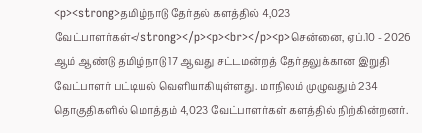<p><strong>தமிழ்நாடு தேர்தல் களத்தில் 4,023 வேட்பாளர்கள்</strong></p><p><br></p><p>சென்னை, ஏப்.10 - 2026 ஆம் ஆண்டு தமிழ்நாடு 17 ஆவது சட்டமன்றத் தேர்தலுக்கான இறுதி வேட்பாளர் பட்டியல் வெளியாகியுள்ளது. மாநிலம் முழுவதும் 234 தொகுதிகளில் மொத்தம் 4,023 வேட்பாளர்கள் களத்தில் நிற்கின்றனர்.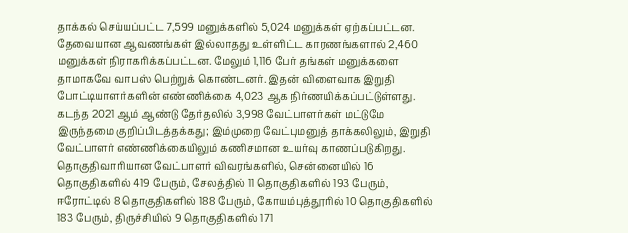தாக்கல் செய்யப்பட்ட 7,599 மனுக்களில் 5,024 மனுக்கள் ஏற்கப்பட்டன. தேவையான ஆவணங்கள் இல்லாதது உள்ளிட்ட காரணங்களால் 2,460 மனுக்கள் நிராகரிக்கப்பட்டன. மேலும் 1,116 பேர் தங்கள் மனுக்களை தாமாகவே வாபஸ் பெற்றுக் கொண்டனர். இதன் விளைவாக இறுதி போட்டியாளர்களின் எண்ணிக்கை 4,023 ஆக நிர்ணயிக்கப்பட்டுள்ளது. கடந்த 2021 ஆம் ஆண்டு தேர்தலில் 3,998 வேட்பாளர்கள் மட்டுமே இருந்தமை குறிப்பிடத்தக்கது; இம்முறை வேட்புமனுத் தாக்கலிலும், இறுதி வேட்பாளர் எண்ணிக்கையிலும் கணிசமான உயர்வு காணப்படுகிறது. தொகுதிவாரியான வேட்பாளர் விவரங்களில், சென்னையில் 16 தொகுதிகளில் 419 பேரும், சேலத்தில் 11 தொகுதிகளில் 193 பேரும், ஈரோட்டில் 8 தொகுதிகளில் 188 பேரும், கோயம்புத்தூரில் 10 தொகுதிகளில் 183 பேரும், திருச்சியில் 9 தொகுதிகளில் 171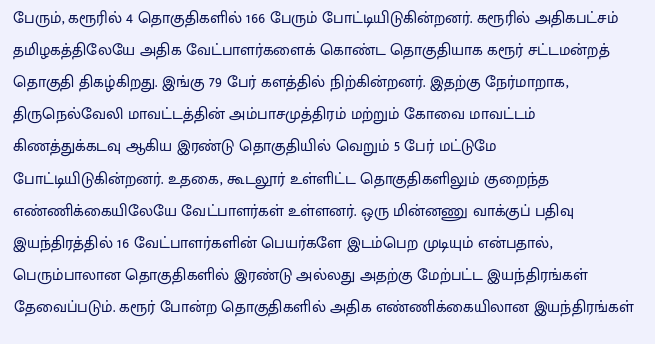பேரும், கரூரில் 4 தொகுதிகளில் 166 பேரும் போட்டியிடுகின்றனர். கரூரில் அதிகபட்சம் தமிழகத்திலேயே அதிக வேட்பாளர்களைக் கொண்ட தொகுதியாக கரூர் சட்டமன்றத் தொகுதி திகழ்கிறது. இங்கு 79 பேர் களத்தில் நிற்கின்றனர். இதற்கு நேர்மாறாக, திருநெல்வேலி மாவட்டத்தின் அம்பாசமுத்திரம் மற்றும் கோவை மாவட்டம் கிணத்துக்கடவு ஆகிய இரண்டு தொகுதியில் வெறும் 5 பேர் மட்டுமே போட்டியிடுகின்றனர். உதகை, கூடலூர் உள்ளிட்ட தொகுதிகளிலும் குறைந்த எண்ணிக்கையிலேயே வேட்பாளர்கள் உள்ளனர். ஒரு மின்னணு வாக்குப் பதிவு இயந்திரத்தில் 16 வேட்பாளர்களின் பெயர்களே இடம்பெற முடியும் என்பதால், பெரும்பாலான தொகுதிகளில் இரண்டு அல்லது அதற்கு மேற்பட்ட இயந்திரங்கள் தேவைப்படும். கரூர் போன்ற தொகுதிகளில் அதிக எண்ணிக்கையிலான இயந்திரங்கள்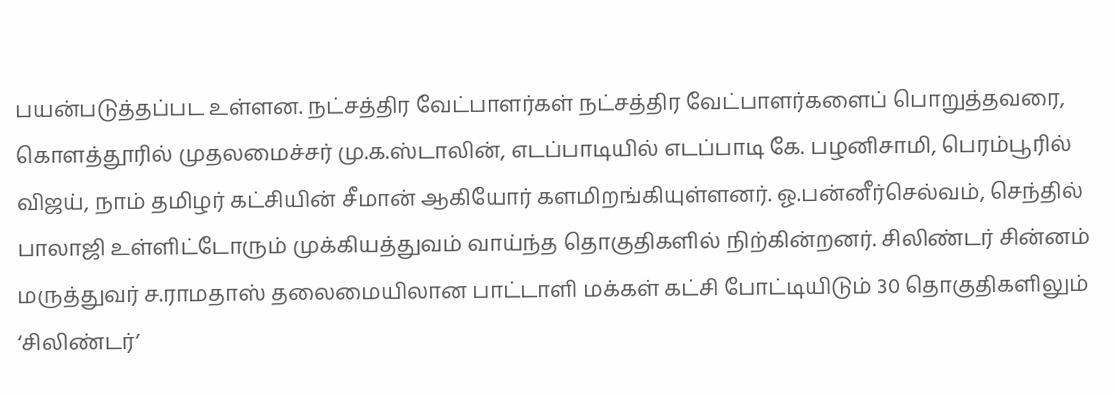பயன்படுத்தப்பட உள்ளன. நட்சத்திர வேட்பாளர்கள் நட்சத்திர வேட்பாளர்களைப் பொறுத்தவரை, கொளத்தூரில் முதலமைச்சர் மு.க.ஸ்டாலின், எடப்பாடியில் எடப்பாடி கே. பழனிசாமி, பெரம்பூரில் விஜய், நாம் தமிழர் கட்சியின் சீமான் ஆகியோர் களமிறங்கியுள்ளனர். ஓ.பன்னீர்செல்வம், செந்தில் பாலாஜி உள்ளிட்டோரும் முக்கியத்துவம் வாய்ந்த தொகுதிகளில் நிற்கின்றனர். சிலிண்டர் சின்னம் மருத்துவர் ச.ராமதாஸ் தலைமையிலான பாட்டாளி மக்கள் கட்சி போட்டியிடும் 30 தொகுதிகளிலும் ‘சிலிண்டர்’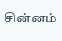சின்னம்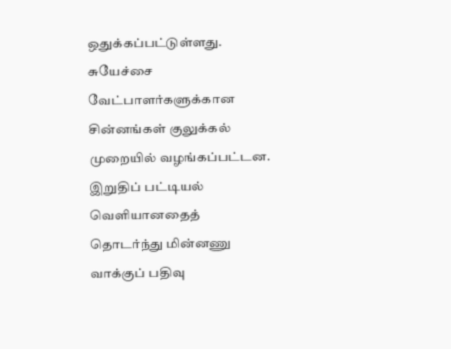ஒதுக்கப்பட்டுள்ளது. சுயேச்சை வேட்பாளர்களுக்கான சின்னங்கள் குலுக்கல் முறையில் வழங்கப்பட்டன. இறுதிப் பட்டியல் வெளியானதைத் தொடர்ந்து மின்னணு வாக்குப் பதிவு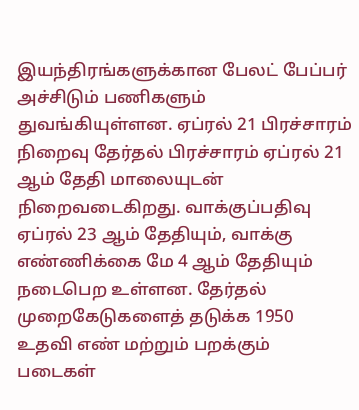இயந்திரங்களுக்கான பேலட் பேப்பர் அச்சிடும் பணிகளும் துவங்கியுள்ளன. ஏப்ரல் 21 பிரச்சாரம் நிறைவு தேர்தல் பிரச்சாரம் ஏப்ரல் 21 ஆம் தேதி மாலையுடன் நிறைவடைகிறது. வாக்குப்பதிவு ஏப்ரல் 23 ஆம் தேதியும், வாக்கு எண்ணிக்கை மே 4 ஆம் தேதியும் நடைபெற உள்ளன. தேர்தல் முறைகேடுகளைத் தடுக்க 1950 உதவி எண் மற்றும் பறக்கும் படைகள்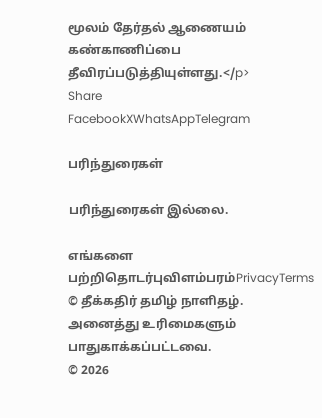மூலம் தேர்தல் ஆணையம் கண்காணிப்பை தீவிரப்படுத்தியுள்ளது.</p>
Share
FacebookXWhatsAppTelegram

பரிந்துரைகள்

பரிந்துரைகள் இல்லை.

எங்களை பற்றிதொடர்புவிளம்பரம்PrivacyTerms
© தீக்கதிர் தமிழ் நாளிதழ். அனைத்து உரிமைகளும் பாதுகாக்கப்பட்டவை.
© 2026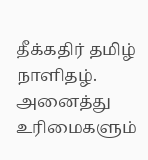தீக்கதிர் தமிழ் நாளிதழ். அனைத்து உரிமைகளும்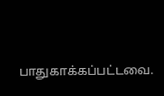பாதுகாக்கப்பட்டவை.